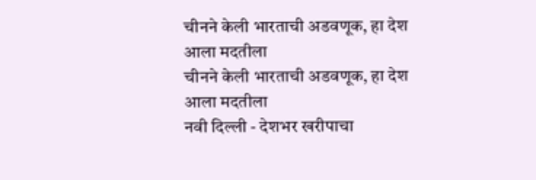चीनने केली भारताची अडवणूक, हा देश आला मदतीला
चीनने केली भारताची अडवणूक, हा देश आला मदतीला
नवी दिल्ली - देशभर खरीपाचा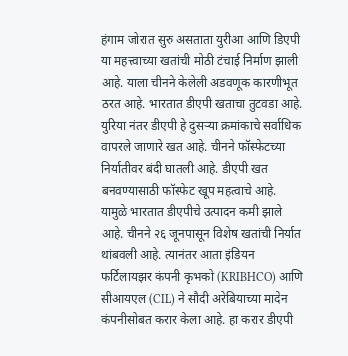हंगाम जोरात सुरु असताता युरीआ आणि डिएपी या महत्त्वाच्या खतांची मोठी टंचाई निर्माण झाली आहे. याला चीनने केलेली अडवणूक कारणीभूत ठरत आहे. भारतात डीएपी खताचा तुटवडा आहे. युरिया नंतर डीएपी हे दुसऱ्या क्रमांकाचे सर्वाधिक वापरले जाणारे खत आहे. चीनने फॉस्फेटच्या निर्यातीवर बंदी घातली आहे. डीएपी खत बनवण्यासाठी फॉस्फेट खूप महत्वाचे आहे. यामुळे भारतात डीएपीचे उत्पादन कमी झाले आहे. चीनने २६ जूनपासून विशेष खतांची निर्यात थांबवली आहे. त्यानंतर आता इंडियन फर्टिलायझर कंपनी कृभको (KRIBHCO) आणि सीआयएल (CIL) ने सौदी अरेबियाच्या मादेन कंपनीसोबत करार केला आहे. हा करार डीएपी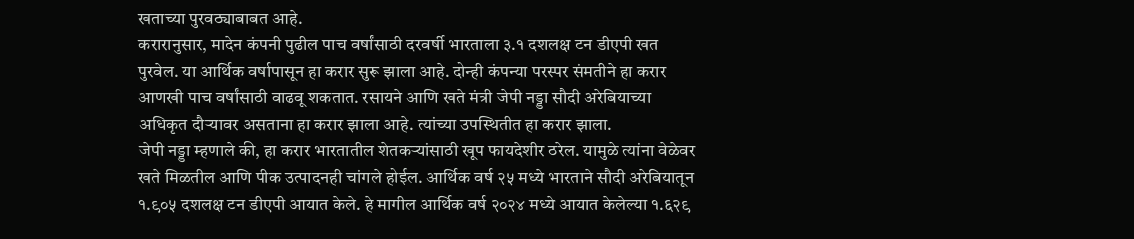खताच्या पुरवठ्याबाबत आहे.
करारानुसार, मादेन कंपनी पुढील पाच वर्षांसाठी दरवर्षी भारताला ३.१ दशलक्ष टन डीएपी खत पुरवेल. या आर्थिक वर्षापासून हा करार सुरू झाला आहे. दोन्ही कंपन्या परस्पर संमतीने हा करार आणखी पाच वर्षांसाठी वाढवू शकतात. रसायने आणि खते मंत्री जेपी नड्डा सौदी अरेबियाच्या अधिकृत दौऱ्यावर असताना हा करार झाला आहे. त्यांच्या उपस्थितीत हा करार झाला.
जेपी नड्डा म्हणाले की, हा करार भारतातील शेतकऱ्यांसाठी खूप फायदेशीर ठरेल. यामुळे त्यांना वेळेवर खते मिळतील आणि पीक उत्पादनही चांगले होईल. आर्थिक वर्ष २५ मध्ये भारताने सौदी अरेबियातून १.९०५ दशलक्ष टन डीएपी आयात केले. हे मागील आर्थिक वर्ष २०२४ मध्ये आयात केलेल्या १.६२९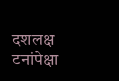दशलक्ष टनांपेक्षा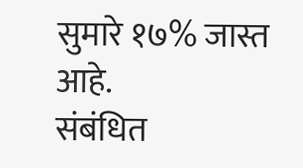सुमारे १७% जास्त आहे.
संबंधित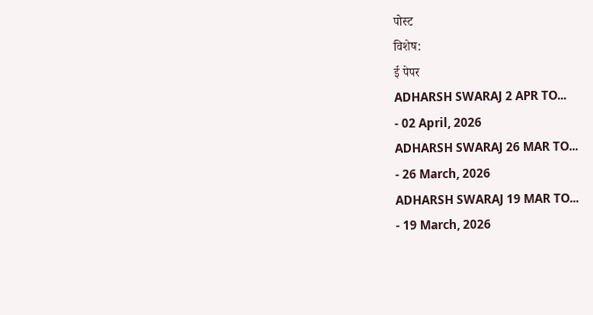पोस्ट
विशेष:
ई पेपर
ADHARSH SWARAJ 2 APR TO...
- 02 April, 2026
ADHARSH SWARAJ 26 MAR TO...
- 26 March, 2026
ADHARSH SWARAJ 19 MAR TO...
- 19 March, 2026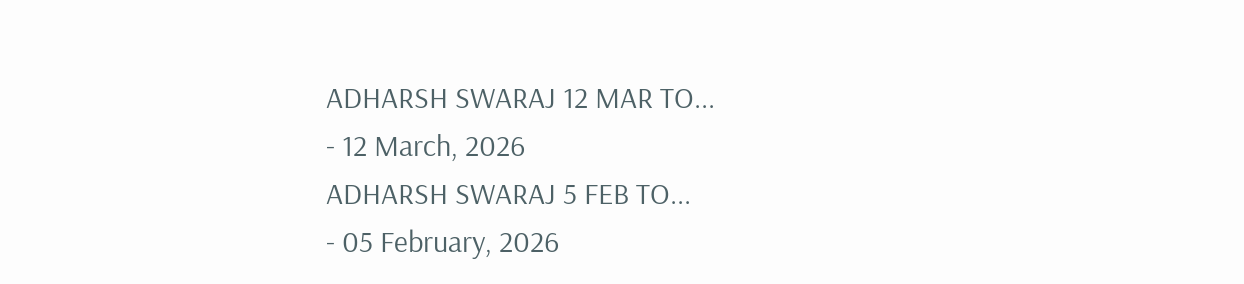ADHARSH SWARAJ 12 MAR TO...
- 12 March, 2026
ADHARSH SWARAJ 5 FEB TO...
- 05 February, 2026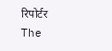रिपोर्टर
The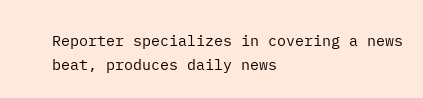Reporter specializes in covering a news beat, produces daily news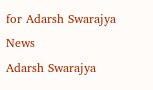for Adarsh Swarajya News
Adarsh Swarajya